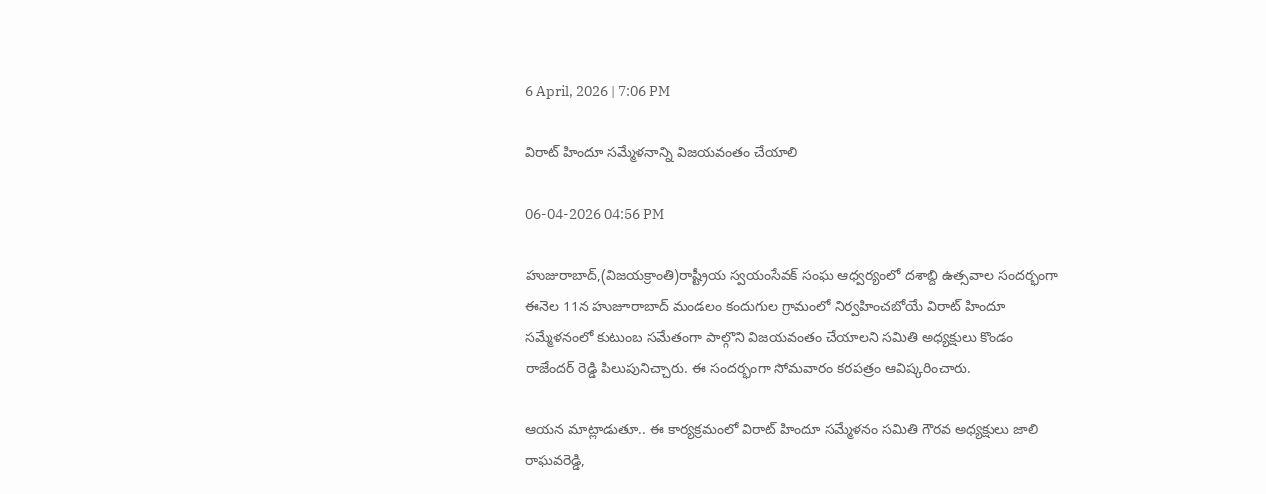6 April, 2026 | 7:06 PM

విరాట్ హిందూ సమ్మేళనాన్ని విజయవంతం చేయాలి

06-04-2026 04:56 PM

హుజురాబాద్,(విజయక్రాంతి)రాష్ట్రీయ స్వయంసేవక్ సంఘ ఆధ్వర్యంలో దశాబ్ది ఉత్సవాల సందర్భంగా  ఈనెల 11న హుజూరాబాద్ మండలం కందుగుల గ్రామంలో నిర్వహించబోయే విరాట్ హిందూ సమ్మేళనంలో కుటుంబ సమేతంగా పాల్గొని విజయవంతం చేయాలని సమితి అధ్యక్షులు కొండం రాజేందర్ రెడ్డి పిలుపునిచ్చారు. ఈ సందర్భంగా సోమవారం కరపత్రం ఆవిష్కరించారు.

ఆయన మాట్లాడుతూ.. ఈ కార్యక్రమంలో విరాట్ హిందూ సమ్మేళనం సమితి గౌరవ అధ్యక్షులు జాలి రాఘవరెడ్డి,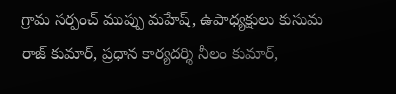గ్రామ సర్పంచ్ ముప్పు మహేష్, ఉపాధ్యక్షులు కుసుమ రాజ్ కుమార్, ప్రధాన కార్యదర్శి నీలం కుమార్,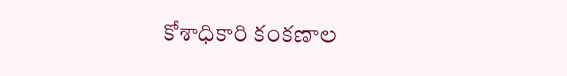కోశాధికారి కంకణాల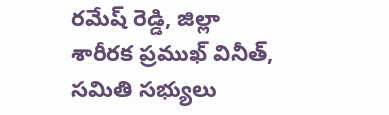రమేష్ రెడ్డి, జిల్లా శారీరక ప్రముఖ్ వినీత్, సమితి సభ్యులు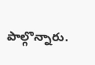పాల్గొన్నారు.